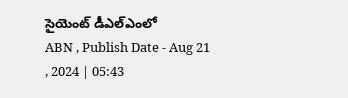సైయెంట్ డీఎల్ఎంలో
ABN , Publish Date - Aug 21 , 2024 | 05:43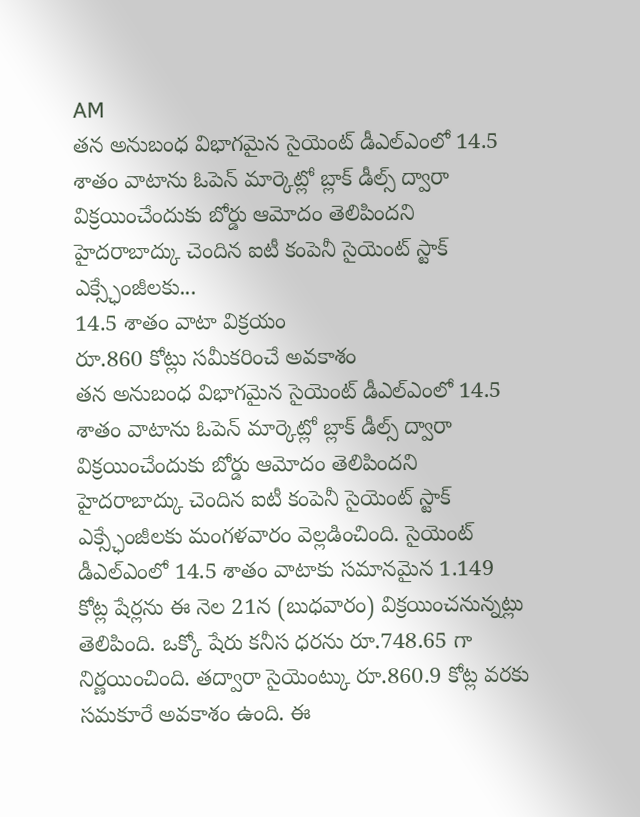AM
తన అనుబంధ విభాగమైన సైయెంట్ డీఎల్ఎంలో 14.5 శాతం వాటాను ఓపెన్ మార్కెట్లో బ్లాక్ డీల్స్ ద్వారా విక్రయించేందుకు బోర్డు ఆమోదం తెలిపిందని హైదరాబాద్కు చెందిన ఐటీ కంపెనీ సైయెంట్ స్టాక్ ఎక్స్ఛేంజీలకు...
14.5 శాతం వాటా విక్రయం
రూ.860 కోట్లు సమీకరించే అవకాశం
తన అనుబంధ విభాగమైన సైయెంట్ డీఎల్ఎంలో 14.5 శాతం వాటాను ఓపెన్ మార్కెట్లో బ్లాక్ డీల్స్ ద్వారా విక్రయించేందుకు బోర్డు ఆమోదం తెలిపిందని హైదరాబాద్కు చెందిన ఐటీ కంపెనీ సైయెంట్ స్టాక్ ఎక్స్ఛేంజీలకు మంగళవారం వెల్లడించింది. సైయెంట్ డీఎల్ఎంలో 14.5 శాతం వాటాకు సమానమైన 1.149 కోట్ల షేర్లను ఈ నెల 21న (బుధవారం) విక్రయించనున్నట్లు తెలిపింది. ఒక్కో షేరు కనీస ధరను రూ.748.65 గా నిర్ణయించింది. తద్వారా సైయెంట్కు రూ.860.9 కోట్ల వరకు సమకూరే అవకాశం ఉంది. ఈ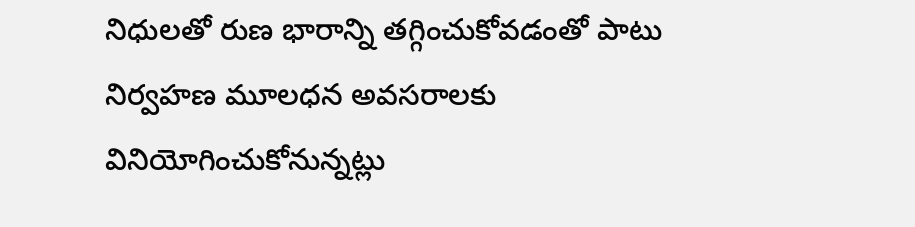నిధులతో రుణ భారాన్ని తగ్గించుకోవడంతో పాటు నిర్వహణ మూలధన అవసరాలకు వినియోగించుకోనున్నట్లు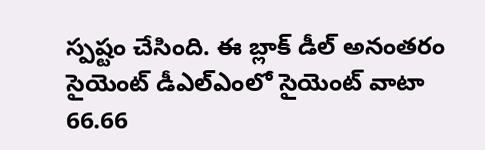స్పష్టం చేసింది. ఈ బ్లాక్ డీల్ అనంతరం సైయెంట్ డీఎల్ఎంలో సైయెంట్ వాటా 66.66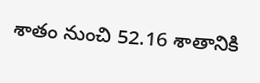శాతం నుంచి 52.16 శాతానికి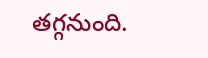తగ్గనుంది.